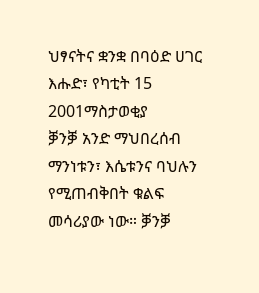ህፃናትና ቋንቋ በባዕድ ሀገር
እሑድ፣ የካቲት 15 2001ማስታወቂያ
ቓንቓ አንድ ማህበረሰብ ማንነቱን፣ እሴቱንና ባህሉን የሚጠብቅበት ቁልፍ መሳሪያው ነው። ቓንቓ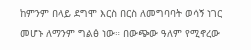ከምንም በላይ ደግሞ እርስ በርስ ለመግባባት ወሳኝ ነገር መሆኑ ለማንም ግልፅ ነው። በውጭው ዓለም የሚኖረው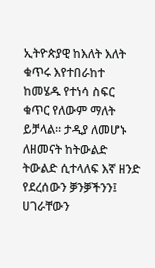ኢትዮጵያዊ ከእለት እለት ቁጥሩ እየተበራከተ ከመሄዱ የተነሳ ስፍር ቁጥር የለውም ማለት ይቻላል። ታዲያ ለመሆኑ ለዘመናት ከትውልድ ትውልድ ሲተላለፍ እኛ ዘንድ የደረሰውን ቓንቓችንን፤ ሀገራቸውን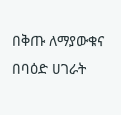በቅጡ ለማያውቁና በባዕድ ሀገራት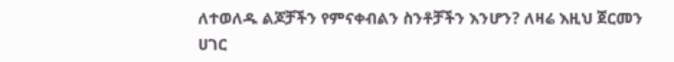ለተወለዱ ልጆቻችን የምናቀብልን ስንቶቻችን እንሆን? ለዛሬ እዚህ ጀርመን ሀገር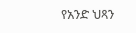የአንድ ህጻን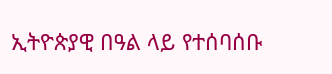ኢትዮጵያዊ በዓል ላይ የተሰባሰቡ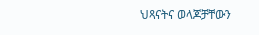ህጻናትና ወላጆቻቸውን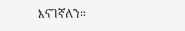እናገኛለን።